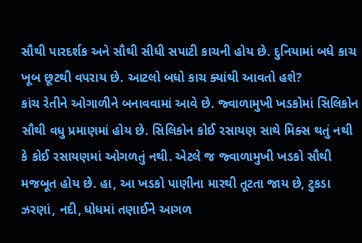સૌથી પારદર્શક અને સૌથી સીધી સપાટી કાચની હોય છે. દુનિયામાં બધે કાચ ખૂબ છૂટથી વપરાય છે. આટલો બધો કાચ ક્યાંથી આવતો હશે?
કાંચ રેતીને ઓગાળીને બનાવવામાં આવે છે. જ્વાળામુખી ખડકોમાં સિલિકોન સૌથી વધુ પ્રમાણમાં હોય છે. સિલિકોન કોઈ રસાયણ સાથે મિક્સ થતું નથી કે કોઈ રસાયણમાં ઓગળતું નથી. એટલે જ જ્વાળામુખી ખડકો સૌથી મજબૂત હોય છે. હા, આ ખડકો પાણીના મારથી તૂટતા જાય છે, ટુકડા ઝરણાં, નદી, ધોધમાં તણાઈને આગળ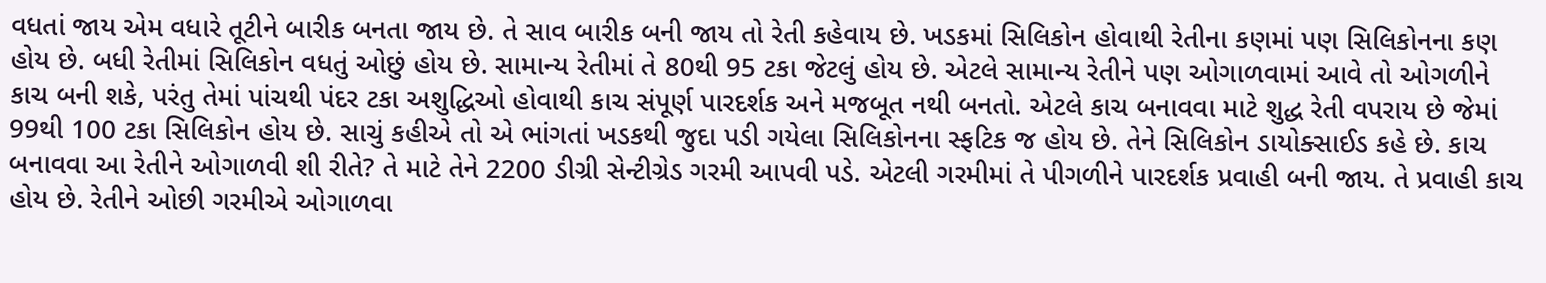વધતાં જાય એમ વધારે તૂટીને બારીક બનતા જાય છે. તે સાવ બારીક બની જાય તો રેતી કહેવાય છે. ખડકમાં સિલિકોન હોવાથી રેતીના કણમાં પણ સિલિકોનના કણ હોય છે. બધી રેતીમાં સિલિકોન વધતું ઓછું હોય છે. સામાન્ય રેતીમાં તે 80થી 95 ટકા જેટલું હોય છે. એટલે સામાન્ય રેતીને પણ ઓગાળવામાં આવે તો ઓગળીને કાચ બની શકે, પરંતુ તેમાં પાંચથી પંદર ટકા અશુદ્ધિઓ હોવાથી કાચ સંપૂર્ણ પારદર્શક અને મજબૂત નથી બનતો. એટલે કાચ બનાવવા માટે શુદ્ધ રેતી વપરાય છે જેમાં 99થી 100 ટકા સિલિકોન હોય છે. સાચું કહીએ તો એ ભાંગતાં ખડકથી જુદા પડી ગયેલા સિલિકોનના સ્ફટિક જ હોય છે. તેને સિલિકોન ડાયોક્સાઈડ કહે છે. કાચ બનાવવા આ રેતીને ઓગાળવી શી રીતે? તે માટે તેને 2200 ડીગ્રી સેન્ટીગ્રેડ ગરમી આપવી પડે. એટલી ગરમીમાં તે પીગળીને પારદર્શક પ્રવાહી બની જાય. તે પ્રવાહી કાચ હોય છે. રેતીને ઓછી ગરમીએ ઓગાળવા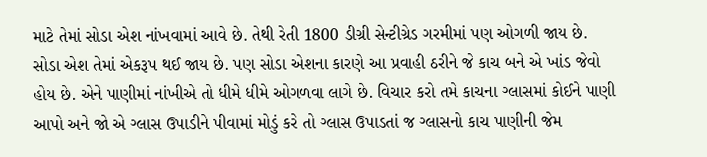માટે તેમાં સોડા એશ નાંખવામાં આવે છે. તેથી રેતી 1800 ડીગ્રી સેન્ટીગ્રેડ ગરમીમાં પણ ઓગળી જાય છે. સોડા એશ તેમાં એકરૂપ થઈ જાય છે. પણ સોડા એશના કારણે આ પ્રવાહી ઠરીને જે કાચ બને એ ખાંડ જેવો હોય છે. એને પાણીમાં નાંખીએ તો ધીમે ધીમે ઓગળવા લાગે છે. વિચાર કરો તમે કાચના ગ્લાસમાં કોઈને પાણી આપો અને જો એ ગ્લાસ ઉપાડીને પીવામાં મોડું કરે તો ગ્લાસ ઉપાડતાં જ ગ્લાસનો કાચ પાણીની જેમ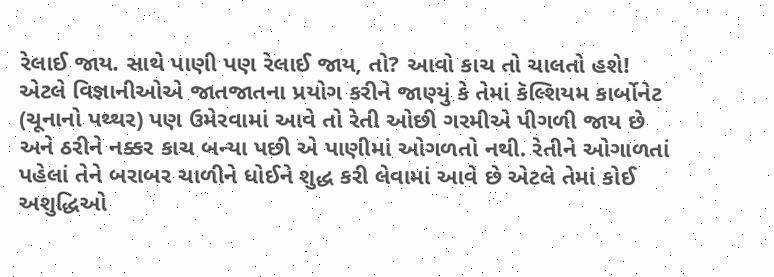રેલાઈ જાય. સાથે પાણી પણ રેલાઈ જાય, તો? આવો કાચ તો ચાલતો હશે! એટલે વિજ્ઞાનીઓએ જાતજાતના પ્રયોગ કરીને જાણ્યું કે તેમાં કૅલ્શિયમ કાર્બોનેટ (ચૂનાનો પથ્થર) પણ ઉમેરવામાં આવે તો રેતી ઓછી ગરમીએ પીગળી જાય છે અને ઠરીને નક્કર કાચ બન્યા પછી એ પાણીમાં ઓગળતો નથી. રેતીને ઓગાળતાં પહેલાં તેને બરાબર ચાળીને ધોઈને શુદ્ધ કરી લેવામાં આવે છે એટલે તેમાં કોઈ અશુદ્ધિઓ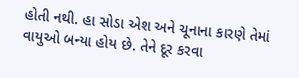હોતી નથી. હા સોડા એશ અને ચૂનાના કારણે તેમાં વાયુઓ બન્યા હોય છે. તેને દૂર કરવા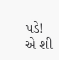પડે! એ શી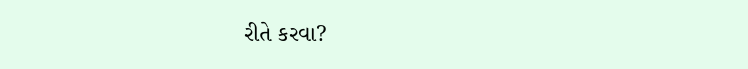રીતે કરવા?